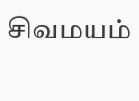சிவமயம்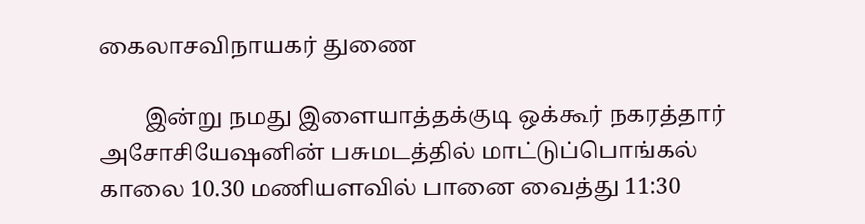கைலாசவிநாயகர் துணை

        இன்று நமது இளையாத்தக்குடி ஒக்கூர் நகரத்தார் அசோசியேஷனின் பசுமடத்தில் மாட்டுப்பொங்கல் காலை 10.30 மணியளவில் பானை வைத்து 11:30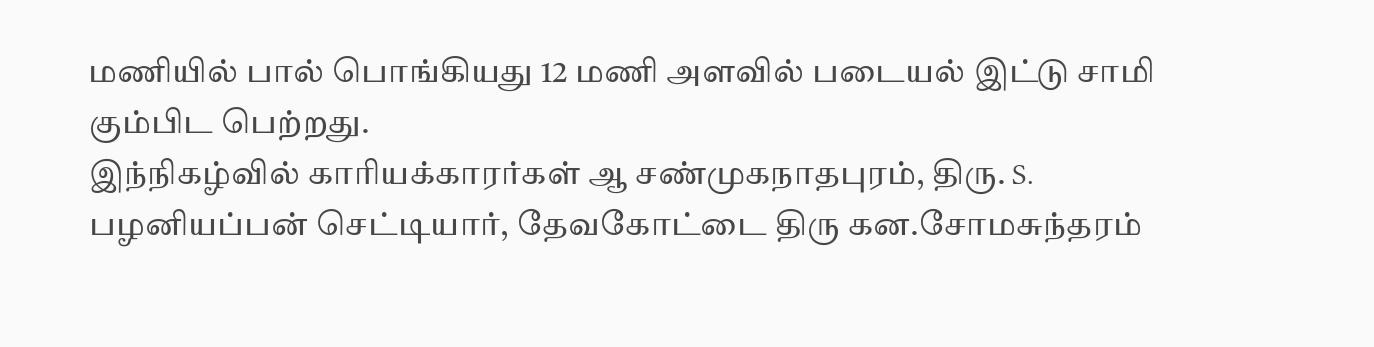மணியில் பால் பொங்கியது 12 மணி அளவில் படையல் இட்டு சாமி கும்பிட பெற்றது.
இந்நிகழ்வில் காரியக்காரர்கள் ஆ சண்முகநாதபுரம், திரு. S. பழனியப்பன் செட்டியார், தேவகோட்டை திரு கன.சோமசுந்தரம்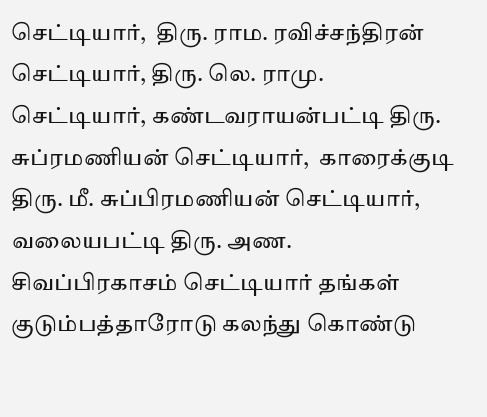செட்டியார்,  திரு. ராம. ரவிச்சந்திரன் செட்டியார், திரு. லெ. ராமு. செட்டியார், கண்டவராயன்பட்டி திரு. சுப்ரமணியன் செட்டியார்,  காரைக்குடி திரு. மீ. சுப்பிரமணியன் செட்டியார், வலையபட்டி திரு. அண. சிவப்பிரகாசம் செட்டியார் தங்கள் குடும்பத்தாரோடு கலந்து கொண்டு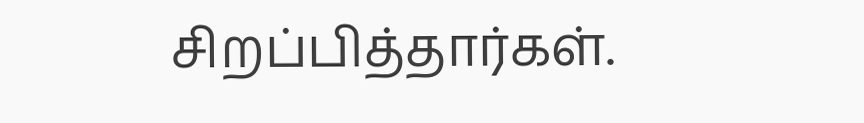சிறப்பித்தார்கள்.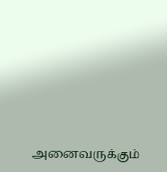அனைவருக்கும்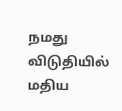நமது விடுதியில் மதிய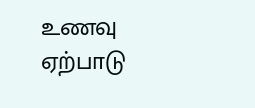உணவு ஏற்பாடு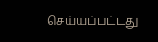செய்யப்பட்டது